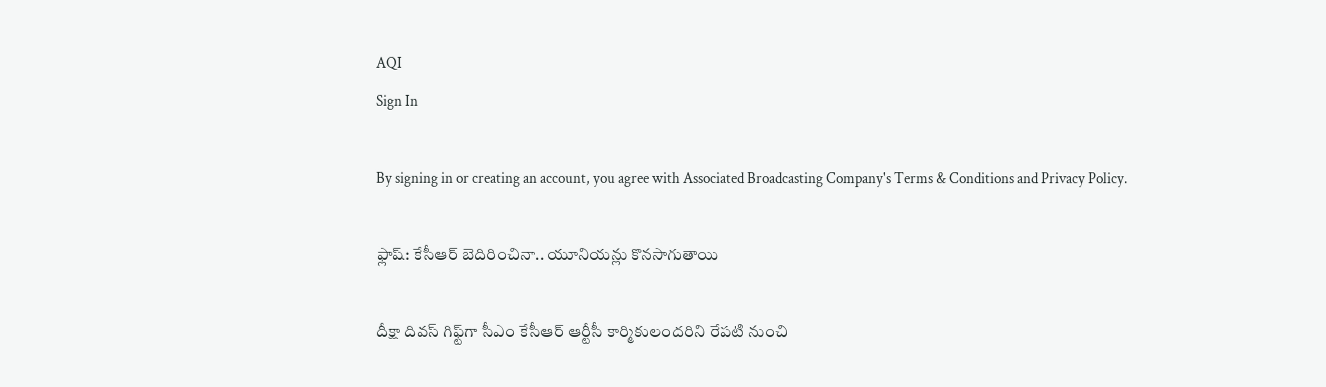AQI
Sign In

By signing in or creating an account, you agree with Associated Broadcasting Company's Terms & Conditions and Privacy Policy.

ఫ్లాష్: కేసీఆర్ బెదిరించినా.. యూనియన్లు కొనసాగుతాయి

దీక్షా దివస్ గిఫ్ట్‌గా సీఎం కేసీఆర్ ఆర్టీసీ కార్మికులందరిని రేపటి నుంచి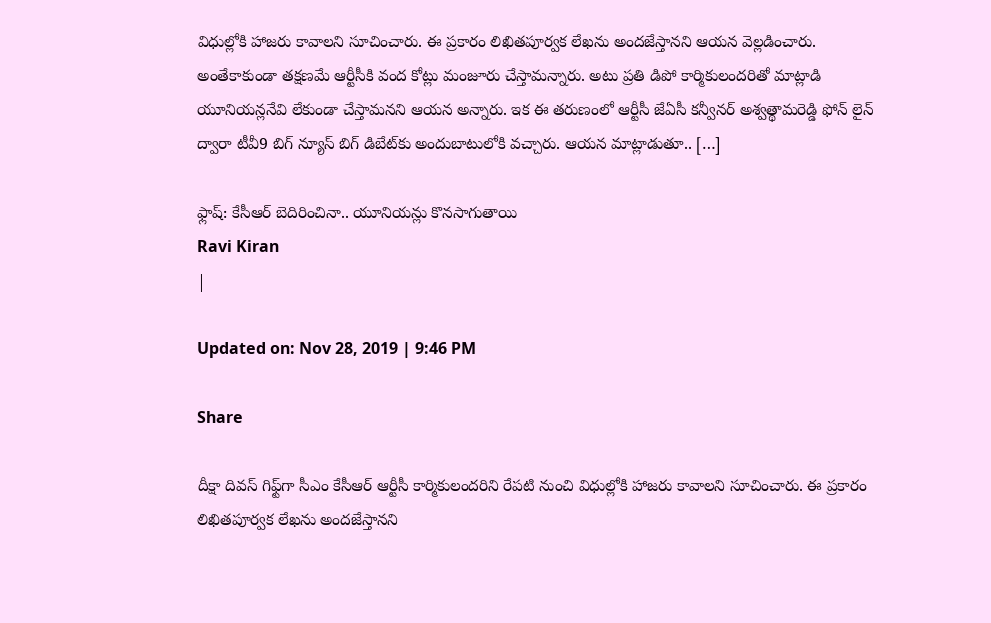విధుల్లోకి హాజరు కావాలని సూచించారు. ఈ ప్రకారం లిఖితపూర్వక లేఖను అందజేస్తానని ఆయన వెల్లడించారు. అంతేకాకుండా తక్షణమే ఆర్టీసీకి వంద కోట్లు మంజూరు చేస్తామన్నారు. అటు ప్రతి డిపో కార్మికులందరితో మాట్లాడి యూనియన్లనేవి లేకుండా చేస్తామనని ఆయన అన్నారు. ఇక ఈ తరుణంలో ఆర్టీసీ జేఏసీ కన్వీనర్ అశ్వత్థామరెడ్డి ఫోన్ లైన్ ద్వారా టీవీ9 బిగ్ న్యూస్ బిగ్ డిబేట్‌కు అందుబాటులోకి వచ్చారు. ఆయన మాట్లాడుతూ.. […]

ఫ్లాష్: కేసీఆర్ బెదిరించినా.. యూనియన్లు కొనసాగుతాయి
Ravi Kiran
|

Updated on: Nov 28, 2019 | 9:46 PM

Share

దీక్షా దివస్ గిఫ్ట్‌గా సీఎం కేసీఆర్ ఆర్టీసీ కార్మికులందరిని రేపటి నుంచి విధుల్లోకి హాజరు కావాలని సూచించారు. ఈ ప్రకారం లిఖితపూర్వక లేఖను అందజేస్తానని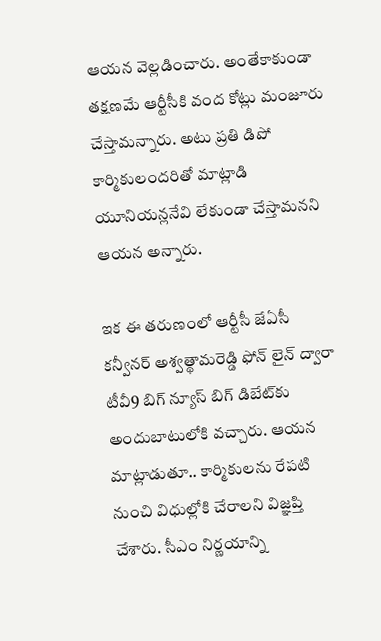ఆయన వెల్లడించారు. అంతేకాకుండా తక్షణమే ఆర్టీసీకి వంద కోట్లు మంజూరు చేస్తామన్నారు. అటు ప్రతి డిపో కార్మికులందరితో మాట్లాడి యూనియన్లనేవి లేకుండా చేస్తామనని ఆయన అన్నారు.

ఇక ఈ తరుణంలో ఆర్టీసీ జేఏసీ కన్వీనర్ అశ్వత్థామరెడ్డి ఫోన్ లైన్ ద్వారా టీవీ9 బిగ్ న్యూస్ బిగ్ డిబేట్‌కు అందుబాటులోకి వచ్చారు. ఆయన మాట్లాడుతూ.. కార్మికులను రేపటి నుంచి విధుల్లోకి చేరాలని విజ్ఞప్తి చేశారు. సీఎం నిర్ణయాన్ని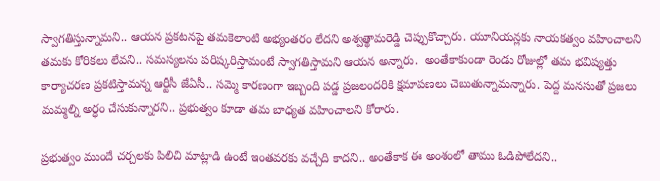స్వాగతిస్తున్నామని.. ఆయన ప్రకటనపై తమకెలాంటి అభ్యంతరం లేదని అశ్వత్థామరెడ్డి చెప్పుకొచ్చారు. యూనియన్లకు నాయకత్వం వహించాలని తమకు కోరికలు లేవని.. సమస్యలను పరిష్కరిస్తామంటే స్వాగతిస్తామని ఆయన అన్నారు.  అంతేకాకుండా రెండు రోజుల్లో తమ భవిష్యత్తు కార్యాచరణ ప్రకటిస్తామన్న ఆర్టీసీ జేఏసీ.. సమ్మె కారణంగా ఇబ్బంది పడ్డ ప్రజలందరికి క్షమాపణలు చెబుతున్నామన్నారు. పెద్ద మనసుతో ప్రజలు మమ్మల్ని అర్ధం చేసుకున్నారని.. ప్రభుత్వం కూడా తమ బాధ్యత వహించాలని కోరారు.

ప్రభుత్వం ముందే చర్చలకు పిలిచి మాట్లాడి ఉంటే ఇంతవరకు వచ్చేది కాదని.. అంతేకాక ఈ అంశంలో తాము ఓడిపోలేదని..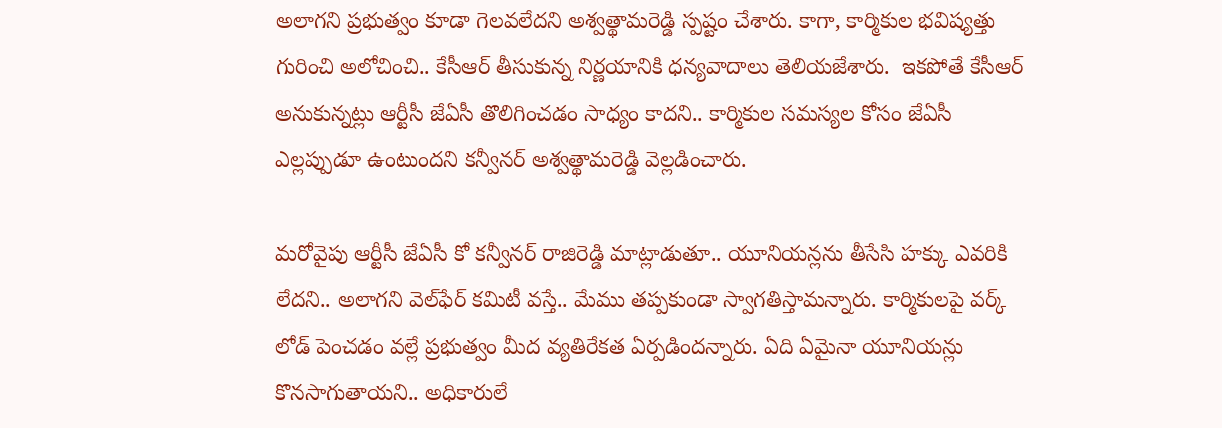అలాగని ప్రభుత్వం కూడా గెలవలేదని అశ్వత్థామరెడ్డి స్పష్టం చేశారు. కాగా, కార్మికుల భవిష్యత్తు గురించి అలోచించి.. కేసీఆర్ తీసుకున్న నిర్ణయానికి ధన్యవాదాలు తెలియజేశారు.  ఇకపోతే కేసీఆర్ అనుకున్నట్లు ఆర్టీసీ జేఏసీ తొలిగించడం సాధ్యం కాదని.. కార్మికుల సమస్యల కోసం జేఏసీ ఎల్లప్పుడూ ఉంటుందని కన్వీనర్ అశ్వత్థామరెడ్డి వెల్లడించారు.

మరోవైపు ఆర్టీసీ జేఏసీ కో కన్వీనర్ రాజిరెడ్డి మాట్లాడుతూ.. యూనియన్లను తీసేసి హక్కు ఎవరికి లేదని.. అలాగని వెల్‌ఫేర్ కమిటీ వస్తే.. మేము తప్పకుండా స్వాగతిస్తామన్నారు. కార్మికులపై వర్క్ లోడ్ పెంచడం వల్లే ప్రభుత్వం మీద వ్యతిరేకత ఏర్పడిందన్నారు. ఏది ఏమైనా యూనియన్లు కొనసాగుతాయని.. అధికారులే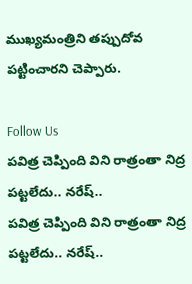ముఖ్యమంత్రిని తప్పుదోవ పట్టించారని చెప్పారు.

Follow Us
పవిత్ర చెప్పింది విని రాత్రంతా నిద్ర పట్టలేదు.. నరేష్..
పవిత్ర చెప్పింది విని రాత్రంతా నిద్ర పట్టలేదు.. నరేష్..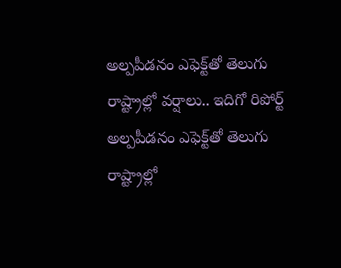అల్పపీడనం ఎఫెక్ట్‌తో తెలుగు రాష్ట్రాల్లో వర్షాలు.. ఇదిగో రిపోర్ట్
అల్పపీడనం ఎఫెక్ట్‌తో తెలుగు రాష్ట్రాల్లో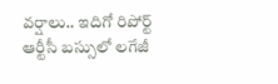వర్షాలు.. ఇదిగో రిపోర్ట్
ఆర్టీసీ బస్సులో లగేజీ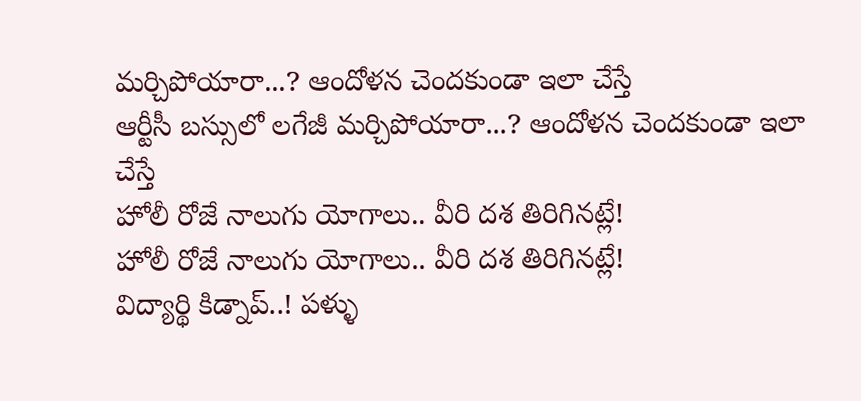మర్చిపోయారా...? ఆందోళన చెందకుండా ఇలా చేస్తే
ఆర్టీసీ బస్సులో లగేజీ మర్చిపోయారా...? ఆందోళన చెందకుండా ఇలా చేస్తే
హోలీ రోజే నాలుగు యోగాలు.. వీరి దశ తిరిగినట్లే!
హోలీ రోజే నాలుగు యోగాలు.. వీరి దశ తిరిగినట్లే!
విద్యార్థి కిడ్నాప్..! పళ్ళు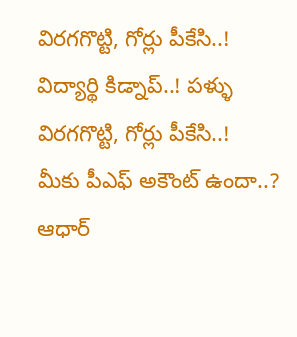విరగగొట్టి, గోర్లు పీకేసి..!
విద్యార్థి కిడ్నాప్..! పళ్ళు విరగగొట్టి, గోర్లు పీకేసి..!
మీకు పీఎఫ్ అకౌంట్ ఉందా..? ఆధార్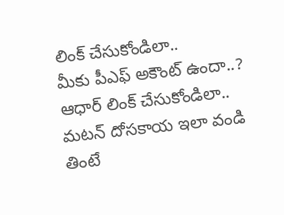లింక్ చేసుకోండిలా..
మీకు పీఎఫ్ అకౌంట్ ఉందా..? ఆధార్ లింక్ చేసుకోండిలా..
మటన్ దోసకాయ ఇలా వండి తింటే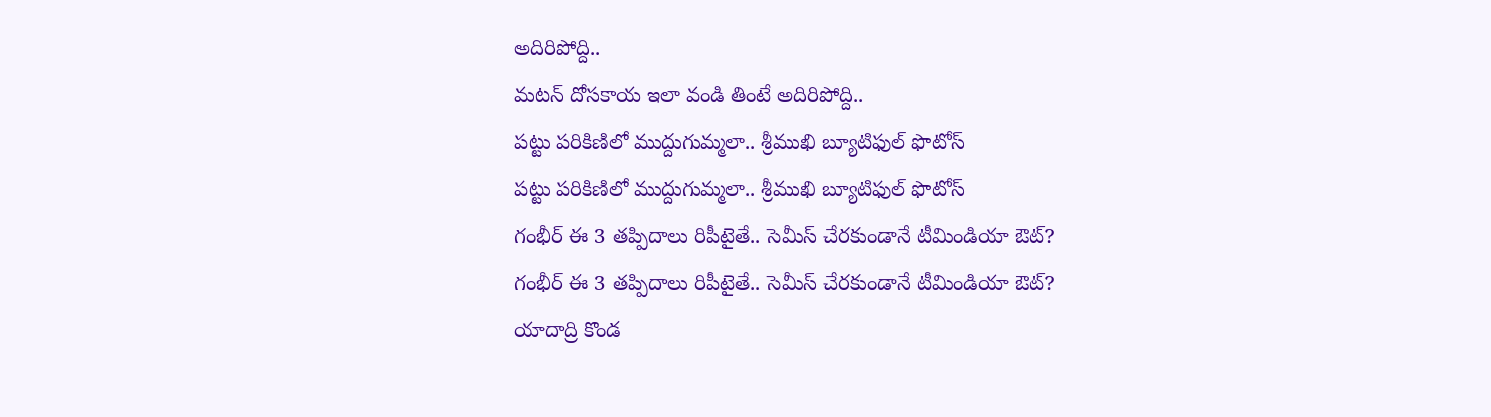అదిరిపోద్ది..
మటన్ దోసకాయ ఇలా వండి తింటే అదిరిపోద్ది..
పట్టు పరికిణిలో ముద్దుగుమ్మలా.. శ్రీముఖి బ్యూటిఫుల్ ఫొటోస్
పట్టు పరికిణిలో ముద్దుగుమ్మలా.. శ్రీముఖి బ్యూటిఫుల్ ఫొటోస్
గంభీర్ ఈ 3 తప్పిదాలు రిపీటైతే.. సెమీస్ చేరకుండానే టీమిండియా ఔట్?
గంభీర్ ఈ 3 తప్పిదాలు రిపీటైతే.. సెమీస్ చేరకుండానే టీమిండియా ఔట్?
యాదాద్రి కొండ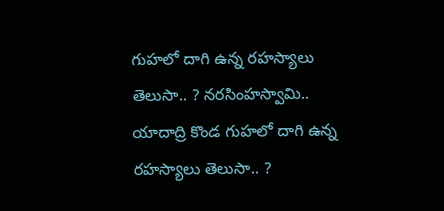గుహలో దాగి ఉన్న రహస్యాలు తెలుసా.. ? నరసింహస్వామి..
యాదాద్రి కొండ గుహలో దాగి ఉన్న రహస్యాలు తెలుసా.. ?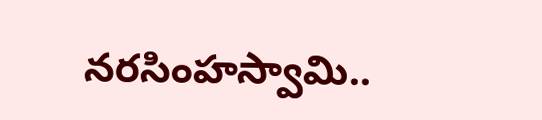నరసింహస్వామి..